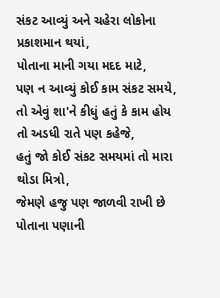સંકટ આવ્યું અને ચહેરા લોકોના પ્રકાશમાન થયાં,
પોતાના માની ગયા મદદ માટે,
પણ ન આવ્યું કોઈ કામ સંકટ સમયે,
તો એવું શા'ને કીધું હતું કે કામ હોય તો અડધી રાતે પણ કહેજે,
હતું જો કોઈ સંકટ સમયમાં તો મારા થોડા મિત્રો,
જેમણે હજુ પણ જાળવી રાખી છે પોતાના પણાની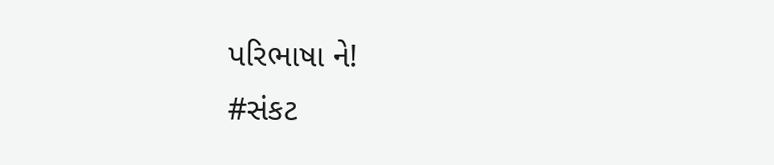પરિભાષા ને!
#સંકટ